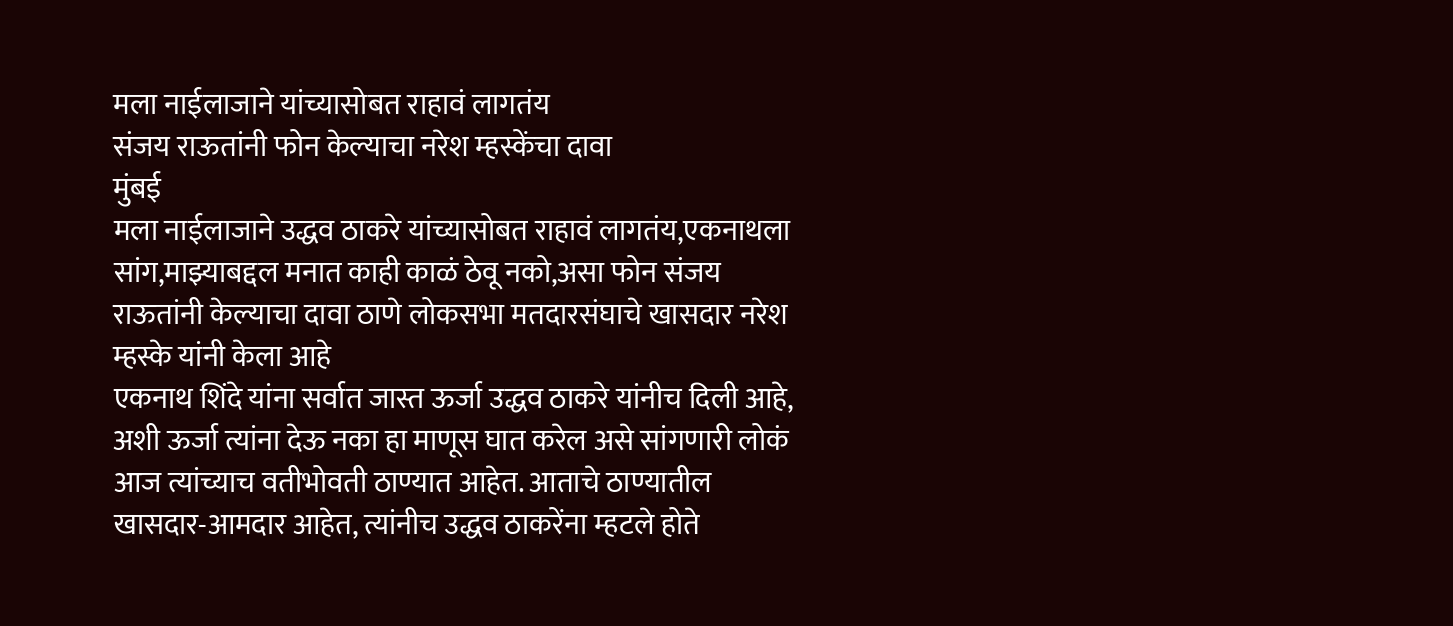मला नाईलाजाने यांच्यासोबत राहावं लागतंय
संजय राऊतांनी फोन केल्याचा नरेश म्हस्केंचा दावा
मुंबई
मला नाईलाजाने उद्धव ठाकरे यांच्यासोबत राहावं लागतंय,एकनाथला सांग,माझ्याबद्दल मनात काही काळं ठेवू नको,असा फोन संजय राऊतांनी केल्याचा दावा ठाणे लोकसभा मतदारसंघाचे खासदार नरेश म्हस्के यांनी केला आहे
एकनाथ शिंदे यांना सर्वात जास्त ऊर्जा उद्धव ठाकरे यांनीच दिली आहे, अशी ऊर्जा त्यांना देऊ नका हा माणूस घात करेल असे सांगणारी लोकं आज त्यांच्याच वतीभोवती ठाण्यात आहेत. आताचे ठाण्यातील खासदार-आमदार आहेत, त्यांनीच उद्धव ठाकरेंना म्हटले होते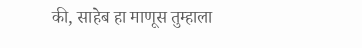की, साहेब हा माणूस तुम्हाला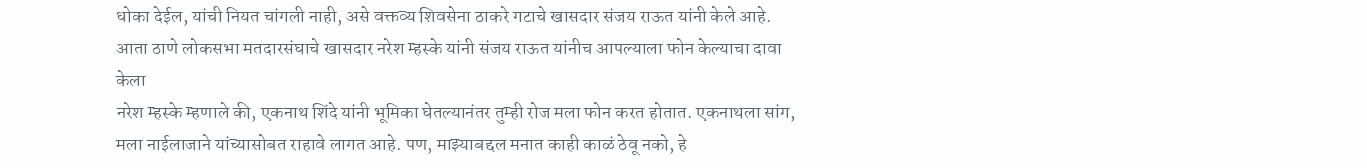धोका देईल, यांची नियत चांगली नाही, असे वक्तव्य शिवसेना ठाकरे गटाचे खासदार संजय राऊत यांनी केले आहे. आता ठाणे लोकसभा मतदारसंघाचे खासदार नरेश म्हस्के यांनी संजय राऊत यांनीच आपल्याला फोन केल्याचा दावा केला
नरेश म्हस्के म्हणाले की, एकनाथ शिंदे यांनी भूमिका घेतल्यानंतर तुम्ही रोज मला फोन करत होतात. एकनाथला सांग, मला नाईलाजाने यांच्यासोबत राहावे लागत आहे. पण, माझ्याबद्दल मनात काही काळं ठेवू नको, हे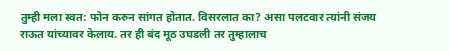तुम्ही मला स्वत: फोन करुन सांगत होतात. विसरलात का? असा पलटवार त्यांनी संजय राऊत यांच्यावर केलाय. तर ही बंद मूठ उघडली तर तुम्हालाच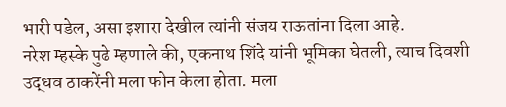भारी पडेल, असा इशारा देखील त्यांनी संजय राऊतांना दिला आहे.
नरेश म्हस्के पुढे म्हणाले की, एकनाथ शिंदे यांनी भूमिका घेतली, त्याच दिवशी उद्धव ठाकरेंनी मला फोन केला होता. मला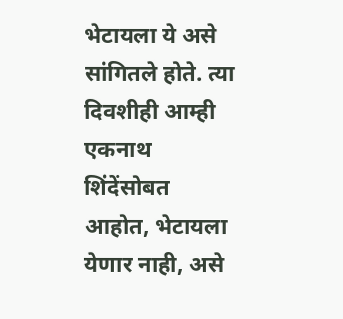भेटायला ये असे सांगितले होते. त्या दिवशीही आम्ही एकनाथ शिंदेंसोबत आहोत, भेटायला येणार नाही, असे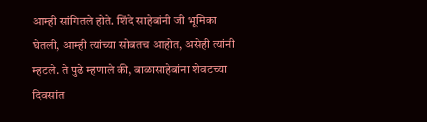आम्ही सांगितले होते. शिंदे साहेबांनी जी भूमिका घेतली, आम्ही त्यांच्या सोबतच आहोत, असेही त्यांनी म्हटले. ते पुढे म्हणाले की, बाळासाहेबांना शेवटच्या दिवसांत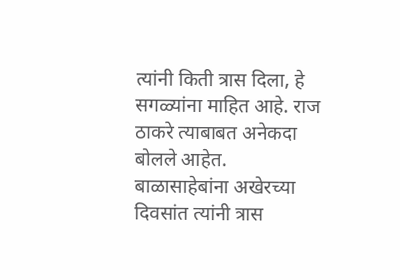त्यांनी किती त्रास दिला, हे सगळ्यांना माहित आहे. राज ठाकरे त्याबाबत अनेकदा बोलले आहेत. बाळासाहेबांना अखेरच्या दिवसांत त्यांनी त्रास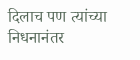दिलाच पण त्यांच्या निधनानंतर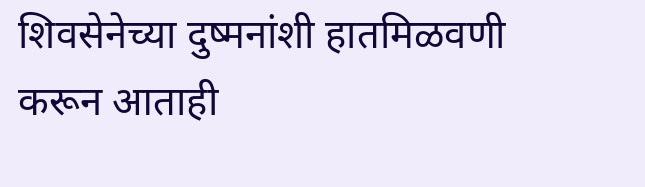शिवसेनेच्या दुष्मनांशी हातमिळवणी करून आताही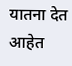यातना देत आहेत